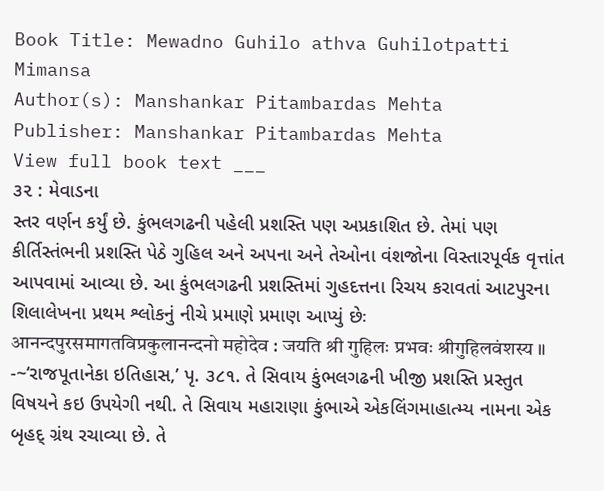Book Title: Mewadno Guhilo athva Guhilotpatti Mimansa
Author(s): Manshankar Pitambardas Mehta
Publisher: Manshankar Pitambardas Mehta
View full book text ___
૩૨ : મેવાડના
સ્તર વર્ણન કર્યું છે. કુંભલગઢની પહેલી પ્રશસ્તિ પણ અપ્રકાશિત છે. તેમાં પણ કીર્તિસ્તંભની પ્રશસ્તિ પેઠે ગુહિલ અને અપના અને તેઓના વંશજોના વિસ્તારપૂર્વક વૃત્તાંત આપવામાં આવ્યા છે. આ કુંભલગઢની પ્રશસ્તિમાં ગુહદત્તના રિચય કરાવતાં આટપુરના શિલાલેખના પ્રથમ શ્લોકનું નીચે પ્રમાણે પ્રમાણ આપ્યું છેઃ
आनन्दपुरसमागतविप्रकुलानन्दनो महोदेव : जयति श्री गुहिलः प्रभवः श्रीगुहिलवंशस्य ॥ -~‘રાજપૂતાનેકા ઇતિહાસ,’ પૃ. ૩૮૧. તે સિવાય કુંભલગઢની ખીજી પ્રશસ્તિ પ્રસ્તુત વિષયને કઇ ઉપયેગી નથી. તે સિવાય મહારાણા કુંભાએ એકલિંગમાહાત્મ્ય નામના એક બૃહદ્ ગ્રંથ રચાવ્યા છે. તે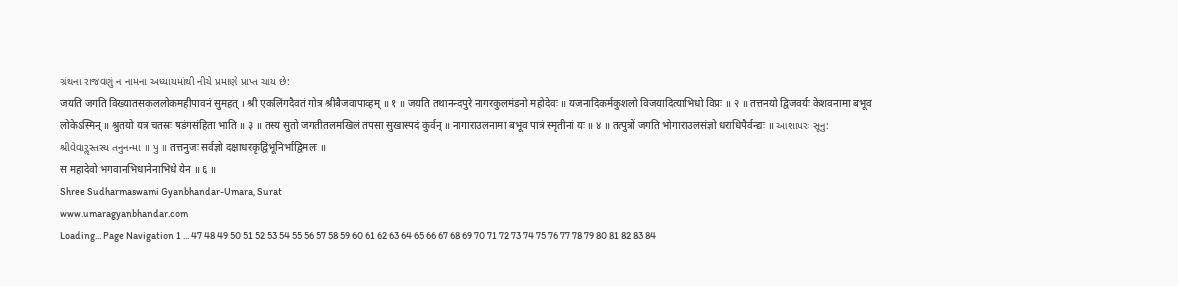ગ્રંથના રાજવણું ન નામના અધ્યાયમાંથી નીચે પ્રમાણે પ્રાપ્ત ચાય છે:
जयति जगति विख्यातसकललोकमहीपावनं सुमहत् । श्री एकलिंगदैवतं गोत्र श्रीबैजवापाव्हम् ॥ १ ॥ जयति तथानन्दपुरे नागरकुलमंडनो महोदेवः ॥ यजनादिकर्मकुशलो विजयादित्याभिधो विप्रः ॥ २ ॥ तत्तनयो द्विजवर्यः केशवनामा बभूव लोकेऽस्मिन् ॥ श्रुतयो यत्र चतस्रः षडंगसंहिता भाति ॥ ३ ॥ तस्य सुतो जगतीतलमखिलं तपसा सुखास्पदं कुर्वन् ॥ नागाराउलनामा बभूव पात्रं स्मृतीनां यः ॥ ४ ॥ तत्पुत्रों जगति भोगाराउलसंज्ञो धराधिपैर्वन्द्यः ॥ આશાપરઃ સૂનુ: શ્રીવેવારૢસ્તસ્ય તનુનન્મા ॥ પુ ॥ तत्तनुजः सर्वज्ञो दक्षाधरकृद्विभूनिर्भाद्विमलः ॥
स महादेवो भगवानभिधानेनाभिधे येन ॥ ६ ॥
Shree Sudharmaswami Gyanbhandar-Umara, Surat
www.umaragyanbhandar.com
Loading... Page Navigation 1 ... 47 48 49 50 51 52 53 54 55 56 57 58 59 60 61 62 63 64 65 66 67 68 69 70 71 72 73 74 75 76 77 78 79 80 81 82 83 84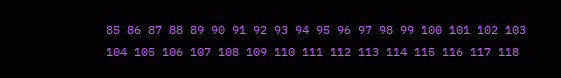85 86 87 88 89 90 91 92 93 94 95 96 97 98 99 100 101 102 103 104 105 106 107 108 109 110 111 112 113 114 115 116 117 118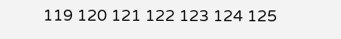119 120 121 122 123 124 125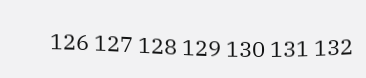126 127 128 129 130 131 132